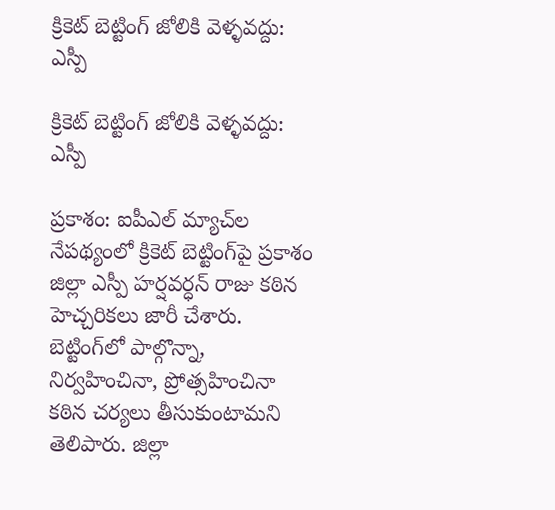క్రికెట్ బెట్టింగ్ జోలికి వెళ్ళవద్దు: ఎస్పీ

క్రికెట్ బెట్టింగ్ జోలికి వెళ్ళవద్దు: ఎస్పీ

ప్రకాశం: ఐపీఎల్ మ్యాచ్‌ల నేపథ్యంలో క్రికెట్ బెట్టింగ్‌పై ప్రకాశం జిల్లా ఎస్పీ హర్షవర్ధన్ రాజు కఠిన హెచ్చరికలు జారీ చేశారు. బెట్టింగ్‌లో పాల్గొన్నా, నిర్వహించినా, ప్రోత్సహించినా కఠిన చర్యలు తీసుకుంటామని తెలిపారు. జిల్లా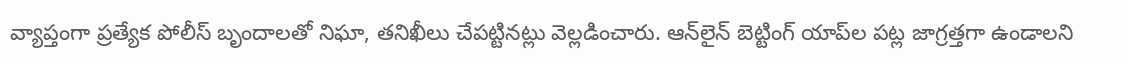వ్యాప్తంగా ప్రత్యేక పోలీస్ బృందాలతో నిఘా, తనిఖీలు చేపట్టినట్లు వెల్లడించారు. ఆన్‌లైన్ బెట్టింగ్ యాప్‌ల పట్ల జాగ్రత్తగా ఉండాలని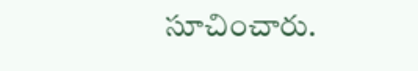సూచించారు.